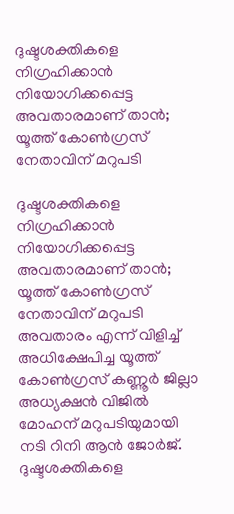ദുഷ്ടശക്തികളെ നിഗ്രഹിക്കാന്‍ നിയോഗിക്കപ്പെട്ട അവതാരമാണ് താന്‍; യൂത്ത് കോണ്‍ഗ്രസ് നേതാവിന് മറുപടി

ദുഷ്ടശക്തികളെ നിഗ്രഹിക്കാന്‍ നിയോഗിക്കപ്പെട്ട അവതാരമാണ് താന്‍; യൂത്ത് കോണ്‍ഗ്രസ് നേതാവിന് മറുപടി
അവതാരം എന്ന് വിളിച്ച് അധിക്ഷേപിച്ച യൂത്ത് കോണ്‍ഗ്രസ് കണ്ണൂര്‍ ജില്ലാ അധ്യക്ഷന്‍ വിജില്‍ മോഹന് മറുപടിയുമായി നടി റിനി ആന്‍ ജോര്‍ജ്. ദുഷ്ടശക്തികളെ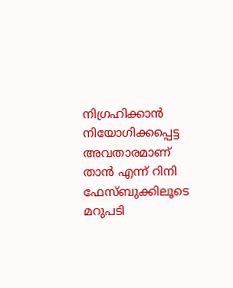നിഗ്രഹിക്കാന്‍ നിയോഗിക്കപ്പെട്ട അവതാരമാണ് താന്‍ എന്ന് റിനി ഫേസ്ബുക്കിലൂടെ മറുപടി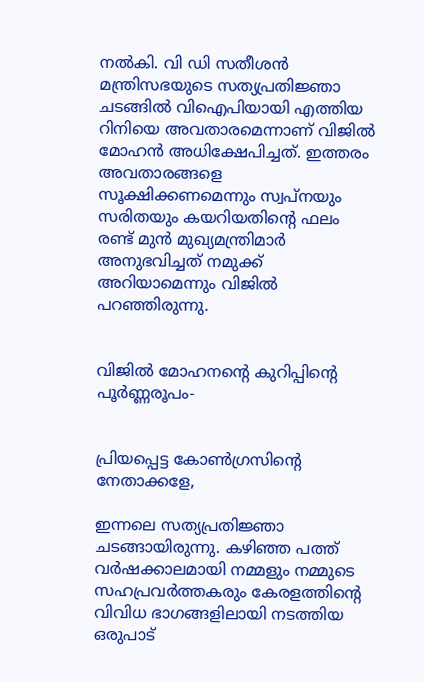നല്‍കി. വി ഡി സതീശന്‍ മന്ത്രിസഭയുടെ സത്യപ്രതിജ്ഞാ ചടങ്ങില്‍ വിഐപിയായി എത്തിയ റിനിയെ അവതാരമെന്നാണ് വിജില്‍ മോഹന്‍ അധിക്ഷേപിച്ചത്. ഇത്തരം അവതാരങ്ങളെ സൂക്ഷിക്കണമെന്നും സ്വപ്നയും സരിതയും കയറിയതിന്റെ ഫലം രണ്ട് മുന്‍ മുഖ്യമന്ത്രിമാര്‍ അനുഭവിച്ചത് നമുക്ക് അറിയാമെന്നും വിജില്‍ പറഞ്ഞിരുന്നു.


വിജില്‍ മോഹനന്റെ കുറിപ്പിന്റെ പൂര്‍ണ്ണരൂപം-


പ്രിയപ്പെട്ട കോണ്‍ഗ്രസിന്റെ നേതാക്കളേ,

ഇന്നലെ സത്യപ്രതിജ്ഞാ ചടങ്ങായിരുന്നു. കഴിഞ്ഞ പത്ത് വര്‍ഷക്കാലമായി നമ്മളും നമ്മുടെ സഹപ്രവര്‍ത്തകരും കേരളത്തിന്റെ വിവിധ ഭാഗങ്ങളിലായി നടത്തിയ ഒരുപാട്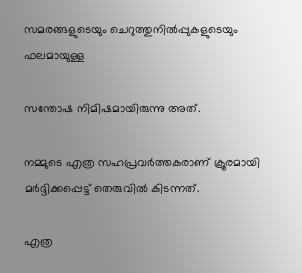സമരങ്ങളുടെയും ചെറുത്തുനില്‍പ്പുകളുടെയും ഫലമായുള്ള

സന്തോഷ നിമിഷമായിരുന്നു അത്.

നമ്മുടെ എത്ര സഹപ്രവര്‍ത്തകരാണ് ക്രൂരമായി മര്‍ദ്ദിക്കപ്പെട്ട് തെരുവില്‍ കിടന്നത്.

എത്ര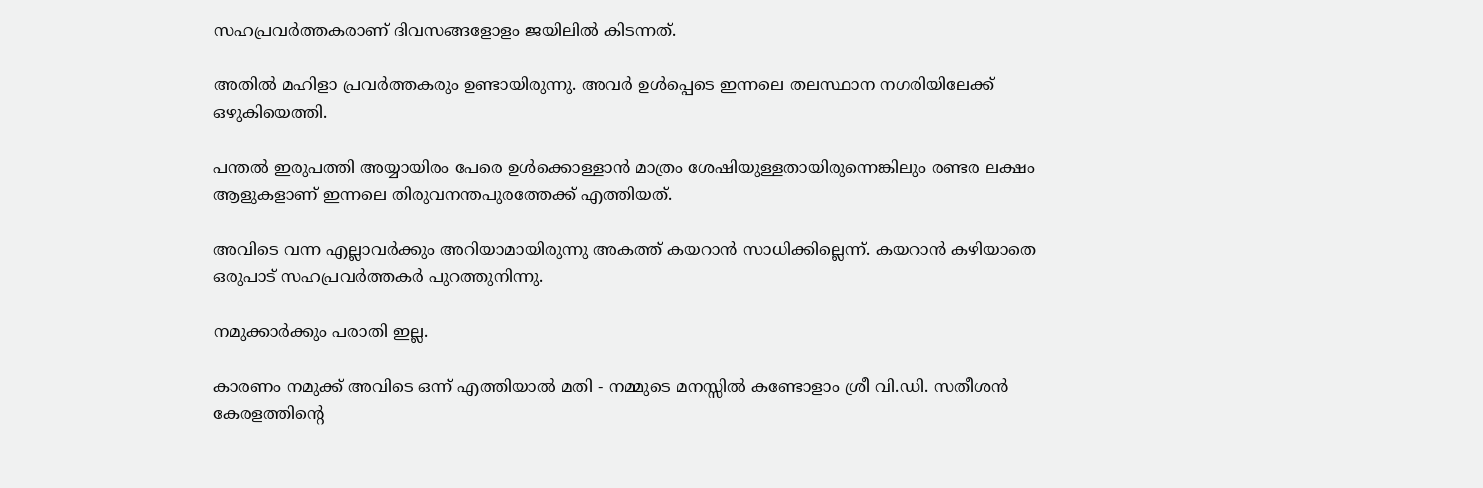സഹപ്രവര്‍ത്തകരാണ് ദിവസങ്ങളോളം ജയിലില്‍ കിടന്നത്.

അതില്‍ മഹിളാ പ്രവര്‍ത്തകരും ഉണ്ടായിരുന്നു. അവര്‍ ഉള്‍പ്പെടെ ഇന്നലെ തലസ്ഥാന നഗരിയിലേക്ക് ഒഴുകിയെത്തി.

പന്തല്‍ ഇരുപത്തി അയ്യായിരം പേരെ ഉള്‍ക്കൊള്ളാന്‍ മാത്രം ശേഷിയുള്ളതായിരുന്നെങ്കിലും രണ്ടര ലക്ഷം ആളുകളാണ് ഇന്നലെ തിരുവനന്തപുരത്തേക്ക് എത്തിയത്.

അവിടെ വന്ന എല്ലാവര്‍ക്കും അറിയാമായിരുന്നു അകത്ത് കയറാന്‍ സാധിക്കില്ലെന്ന്. കയറാന്‍ കഴിയാതെ ഒരുപാട് സഹപ്രവര്‍ത്തകര്‍ പുറത്തുനിന്നു.

നമുക്കാര്‍ക്കും പരാതി ഇല്ല.

കാരണം നമുക്ക് അവിടെ ഒന്ന് എത്തിയാല്‍ മതി - നമ്മുടെ മനസ്സില്‍ കണ്ടോളാം ശ്രീ വി.ഡി. സതീശന്‍ കേരളത്തിന്റെ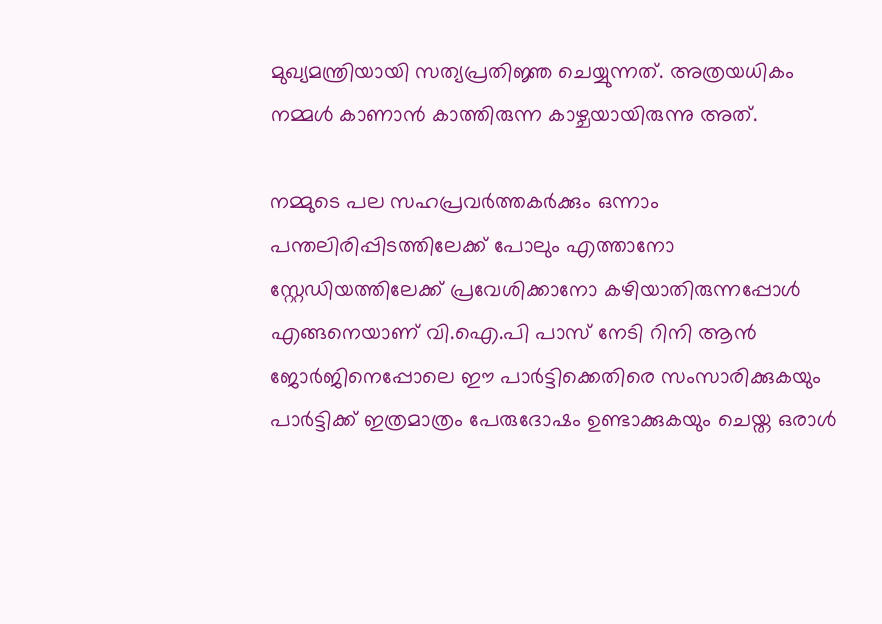മുഖ്യമന്ത്രിയായി സത്യപ്രതിജ്ഞ ചെയ്യുന്നത്. അത്രയധികം നമ്മള്‍ കാണാന്‍ കാത്തിരുന്ന കാഴ്ചയായിരുന്നു അത്.

നമ്മുടെ പല സഹപ്രവര്‍ത്തകര്‍ക്കും ഒന്നാം പന്തലിരിപ്പിടത്തിലേക്ക് പോലും എത്താനോ സ്റ്റേഡിയത്തിലേക്ക് പ്രവേശിക്കാനോ കഴിയാതിരുന്നപ്പോള്‍ എങ്ങനെയാണ് വി.ഐ.പി പാസ് നേടി റിനി ആന്‍ ജോര്‍ജിനെപ്പോലെ ഈ പാര്‍ട്ടിക്കെതിരെ സംസാരിക്കുകയും പാര്‍ട്ടിക്ക് ഇത്രമാത്രം പേരുദോഷം ഉണ്ടാക്കുകയും ചെയ്ത ഒരാള്‍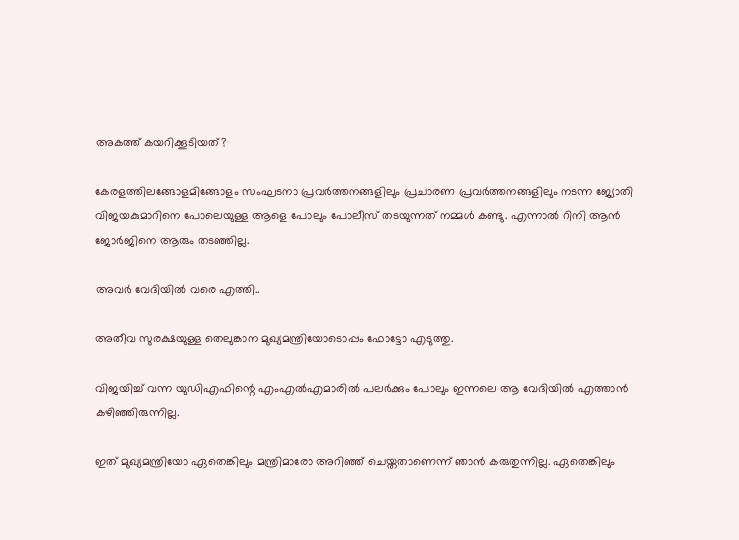അകത്ത് കയറിക്കൂടിയത്?

കേരളത്തിലങ്ങോളമിങ്ങോളം സംഘടനാ പ്രവര്‍ത്തനങ്ങളിലും പ്രചാരണ പ്രവര്‍ത്തനങ്ങളിലും നടന്ന ജ്യോതി വിജയകുമാറിനെ പോലെയുള്ള ആളെ പോലും പോലീസ് തടയുന്നത് നമ്മള്‍ കണ്ടു. എന്നാല്‍ റിനി ആന്‍ ജോര്‍ജിനെ ആരും തടഞ്ഞില്ല.

അവര്‍ വേദിയില്‍ വരെ എത്തി..

അതീവ സുരക്ഷയുള്ള തെലുങ്കാന മുഖ്യമന്ത്രിയോടൊപ്പം ഫോട്ടോ എടുത്തു.

വിജയിച്ച് വന്ന യുഡിഎഫിന്റെ എംഎല്‍എമാരില്‍ പലര്‍ക്കും പോലും ഇന്നലെ ആ വേദിയില്‍ എത്താന്‍ കഴിഞ്ഞിരുന്നില്ല.

ഇത് മുഖ്യമന്ത്രിയോ ഏതെങ്കിലും മന്ത്രിമാരോ അറിഞ്ഞ് ചെയ്തതാണെന്ന് ഞാന്‍ കരുതുന്നില്ല. ഏതെങ്കിലും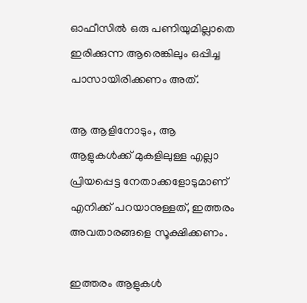ഓഫീസില്‍ ഒരു പണിയുമില്ലാതെ ഇരിക്കുന്ന ആരെങ്കിലും ഒപ്പിച്ച പാസായിരിക്കണം അത്.

ആ ആളിനോടും, ആ ആളുകള്‍ക്ക് മുകളിലുള്ള എല്ലാ പ്രിയപ്പെട്ട നേതാക്കളോടുമാണ് എനിക്ക് പറയാനുള്ളത്, ഇത്തരം അവതാരങ്ങളെ സൂക്ഷിക്കണം.

ഇത്തരം ആളുകള്‍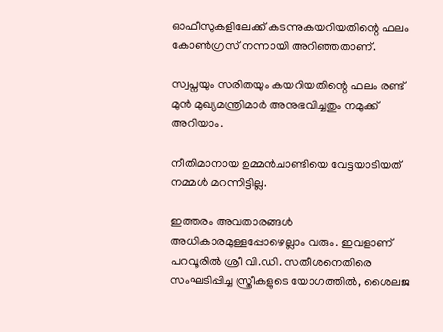ഓഫീസുകളിലേക്ക് കടന്നുകയറിയതിന്റെ ഫലം കോണ്‍ഗ്രസ് നന്നായി അറിഞ്ഞതാണ്.

സ്വപ്നയും സരിതയും കയറിയതിന്റെ ഫലം രണ്ട് മുന്‍ മുഖ്യമന്ത്രിമാര്‍ അനുഭവിച്ചതും നമുക്ക് അറിയാം.

നീതിമാനായ ഉമ്മന്‍ചാണ്ടിയെ വേട്ടയാടിയത് നമ്മള്‍ മറന്നിട്ടില്ല.

ഇത്തരം അവതാരങ്ങള്‍ അധികാരമുള്ളപ്പോഴെല്ലാം വരും. ഇവളാണ് പറവൂരില്‍ ശ്രീ വി.ഡി. സതീശനെതിരെ സംഘടിപ്പിച്ച സ്ത്രീകളുടെ യോഗത്തില്‍, ശൈലജ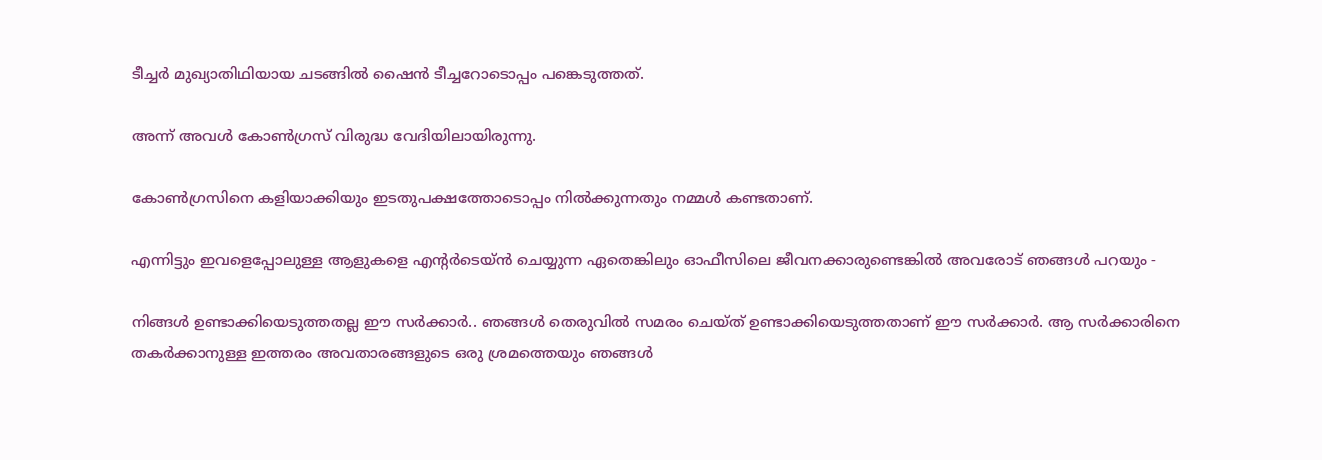ടീച്ചര്‍ മുഖ്യാതിഥിയായ ചടങ്ങില്‍ ഷൈന്‍ ടീച്ചറോടൊപ്പം പങ്കെടുത്തത്.

അന്ന് അവള്‍ കോണ്‍ഗ്രസ് വിരുദ്ധ വേദിയിലായിരുന്നു.

കോണ്‍ഗ്രസിനെ കളിയാക്കിയും ഇടതുപക്ഷത്തോടൊപ്പം നില്‍ക്കുന്നതും നമ്മള്‍ കണ്ടതാണ്.

എന്നിട്ടും ഇവളെപ്പോലുള്ള ആളുകളെ എന്റര്‍ടെയ്ന്‍ ചെയ്യുന്ന ഏതെങ്കിലും ഓഫീസിലെ ജീവനക്കാരുണ്ടെങ്കില്‍ അവരോട് ഞങ്ങള്‍ പറയും -

നിങ്ങള്‍ ഉണ്ടാക്കിയെടുത്തതല്ല ഈ സര്‍ക്കാര്‍.. ഞങ്ങള്‍ തെരുവില്‍ സമരം ചെയ്ത് ഉണ്ടാക്കിയെടുത്തതാണ് ഈ സര്‍ക്കാര്‍. ആ സര്‍ക്കാരിനെ തകര്‍ക്കാനുള്ള ഇത്തരം അവതാരങ്ങളുടെ ഒരു ശ്രമത്തെയും ഞങ്ങള്‍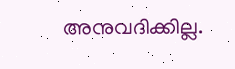അനുവദിക്കില്ല.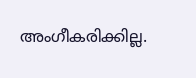അംഗീകരിക്കില്ല.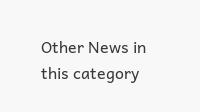Other News in this category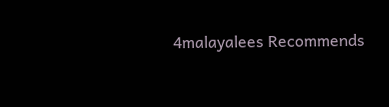4malayalees Recommends